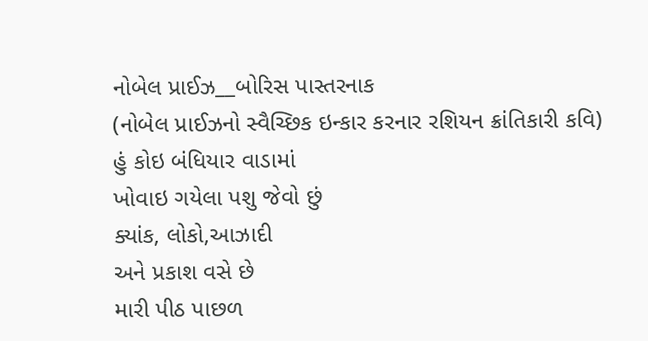નોબેલ પ્રાઈઝ__બોરિસ પાસ્તરનાક
(નોબેલ પ્રાઈઝનો સ્વૈચ્છિક ઇન્કાર કરનાર રશિયન ક્રાંતિકારી કવિ)
હું કોઇ બંધિયાર વાડામાં
ખોવાઇ ગયેલા પશુ જેવો છું
ક્યાંક, લોકો,આઝાદી
અને પ્રકાશ વસે છે
મારી પીઠ પાછળ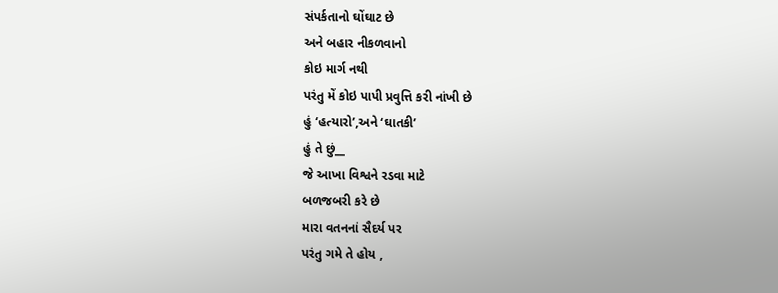સંપર્કતાનો ઘોંઘાટ છે
અને બહાર નીકળવાનો
કોઇ માર્ગ નથી
પરંતુ મેં કોઇ પાપી પ્રવુત્તિ કરી નાંખી છે
હું ‘હત્યારો’,અને ‘ઘાતકી’
હું તે છું__
જે આખા વિશ્વને રડવા માટે
બળજબરી કરે છે
મારા વતનનાં સૈદર્ય પર
પરંતુ ગમે તે હોય ,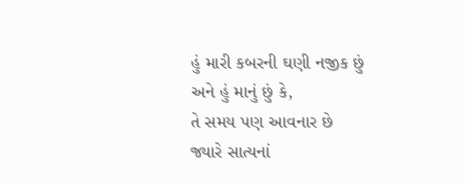હું મારી કબરની ઘણી નજીક છું
અને હું માનું છું કે,
તે સમય પણ આવનાર છે
જ્યારે સાત્યનાં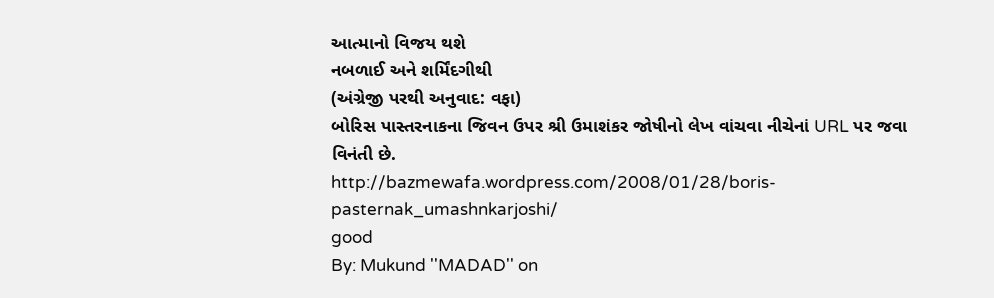આત્માનો વિજય થશે
નબળાઈ અને શર્મિંદગીથી
(અંગ્રેજી પરથી અનુવાદ: વફા)
બોરિસ પાસ્તરનાકના જિવન ઉપર શ્રી ઉમાશંકર જોષીનો લેખ વાંચવા નીચેનાં URL પર જવા વિનંતી છે.
http://bazmewafa.wordpress.com/2008/01/28/boris-pasternak_umashnkarjoshi/
good
By: Mukund ''MADAD'' on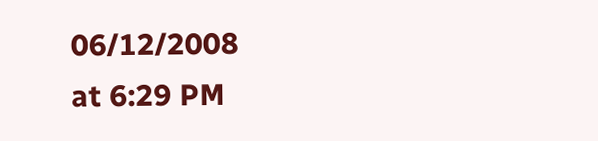06/12/2008
at 6:29 PM